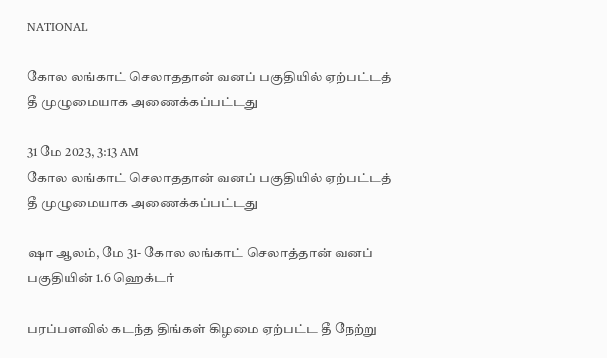NATIONAL

கோல லங்காட் செலாததான் வனப் பகுதியில் ஏற்பட்டத் தீ முழுமையாக அணைக்கப்பட்டது

31 மே 2023, 3:13 AM
கோல லங்காட் செலாததான் வனப் பகுதியில் ஏற்பட்டத் தீ முழுமையாக அணைக்கப்பட்டது

ஷா ஆலம், மே 31- கோல லங்காட் செலாத்தான் வனப் பகுதியின் 1.6 ஹெக்டர்

பரப்பளவில் கடந்த திங்கள் கிழமை ஏற்பட்ட தீ நேற்று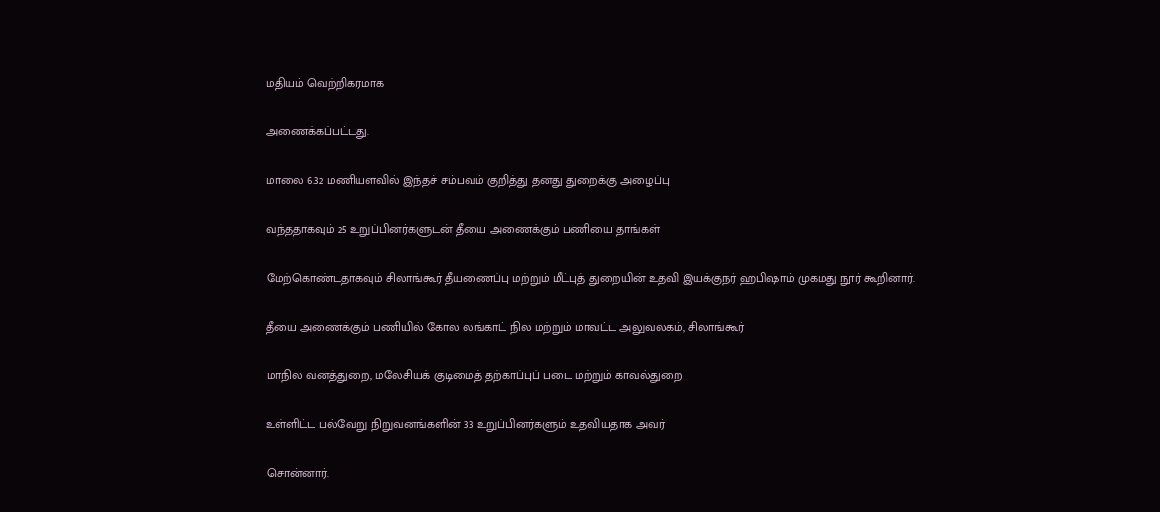மதியம் வெற்றிகரமாக

அணைக்கப்பட்டது.

மாலை 6.32 மணியளவில் இந்தச் சம்பவம் குறித்து தனது துறைக்கு அழைப்பு

வந்ததாகவும் 25 உறுப்பினர்களுடன் தீயை அணைக்கும் பணியை தாங்கள்

மேற்கொண்டதாகவும் சிலாங்கூர் தீயணைப்பு மற்றும் மீட்புத் துறையின் உதவி இயக்குநர் ஹபிஷாம் முகமது நூர் கூறினார்.

தீயை அணைக்கும் பணியில் கோல லங்காட் நில மற்றும் மாவட்ட அலுவலகம், சிலாங்கூர்

மாநில வனத்துறை, மலேசியக் குடிமைத் தற்காப்புப் படை மற்றும் காவல்துறை

உள்ளிட்ட பல்வேறு நிறுவனங்களின் 33 உறுப்பினர்களும் உதவியதாக அவர்

சொன்னார்.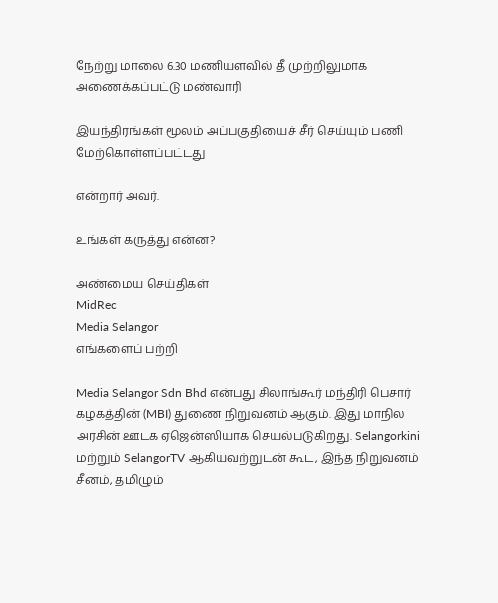நேற்று மாலை 6.30 மணியளவில் தீ முற்றிலுமாக அணைக்கப்பட்டு மண்வாரி

இயந்திரங்கள் மூலம் அப்பகுதியைச் சீர் செய்யும் பணி மேற்கொள்ளப்பட்டது

என்றார் அவர்.

உங்கள் கருத்து என்ன?

அண்மைய செய்திகள்
MidRec
Media Selangor
எங்களைப் பற்றி

Media Selangor Sdn Bhd என்பது சிலாங்கூர் மந்திரி பெசார் கழகத்தின் (MBI) துணை நிறுவனம் ஆகும். இது மாநில அரசின் ஊடக ஏஜென்ஸியாக செயல்படுகிறது. Selangorkini மற்றும் SelangorTV ஆகியவற்றுடன் கூட, இந்த நிறுவனம் சீனம், தமிழும்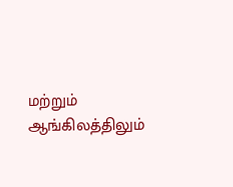மற்றும் ஆங்கிலத்திலும்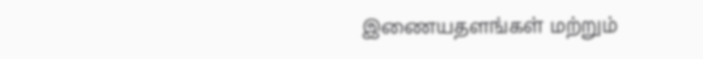இணையதளங்கள் மற்றும்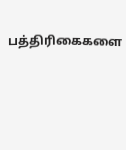பத்திரிகைகளை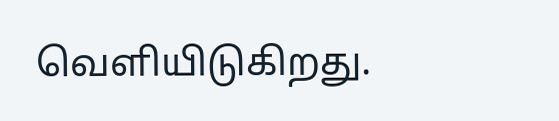வெளியிடுகிறது.